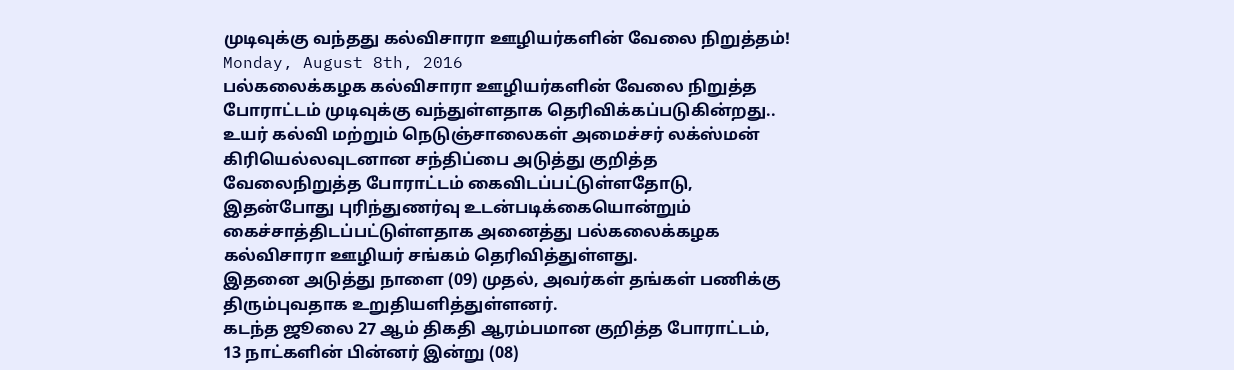முடிவுக்கு வந்தது கல்விசாரா ஊழியர்களின் வேலை நிறுத்தம்!
Monday, August 8th, 2016
பல்கலைக்கழக கல்விசாரா ஊழியர்களின் வேலை நிறுத்த போராட்டம் முடிவுக்கு வந்துள்ளதாக தெரிவிக்கப்படுகின்றது..
உயர் கல்வி மற்றும் நெடுஞ்சாலைகள் அமைச்சர் லக்ஸ்மன் கிரியெல்லவுடனான சந்திப்பை அடுத்து குறித்த வேலைநிறுத்த போராட்டம் கைவிடப்பட்டுள்ளதோடு, இதன்போது புரிந்துணர்வு உடன்படிக்கையொன்றும் கைச்சாத்திடப்பட்டுள்ளதாக அனைத்து பல்கலைக்கழக கல்விசாரா ஊழியர் சங்கம் தெரிவித்துள்ளது.
இதனை அடுத்து நாளை (09) முதல், அவர்கள் தங்கள் பணிக்கு திரும்புவதாக உறுதியளித்துள்ளனர்.
கடந்த ஜூலை 27 ஆம் திகதி ஆரம்பமான குறித்த போராட்டம், 13 நாட்களின் பின்னர் இன்று (08)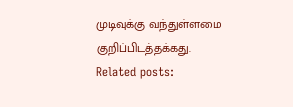முடிவுக்கு வந்துள்ளமை குறிப்பிடத்தக்கது.
Related posts: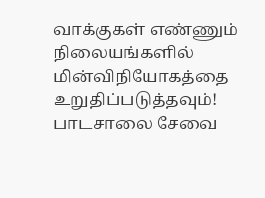வாக்குகள் எண்ணும் நிலையங்களில் மின்விநியோகத்தை உறுதிப்படுத்தவும்!
பாடசாலை சேவை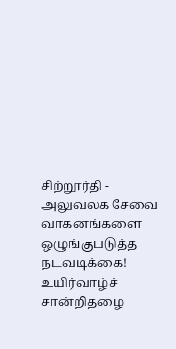சிற்றூர்தி - அலுவலக சேவை வாகனங்களை ஒழுங்குபடுத்த நடவடிக்கை!
உயிர்வாழ்ச் சான்றிதழை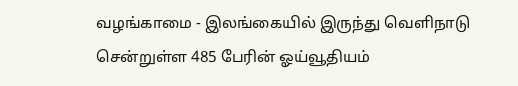வழங்காமை - இலங்கையில் இருந்து வெளிநாடு சென்றுள்ள 485 பேரின் ஓய்வூதியம்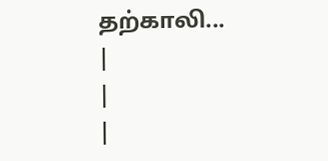தற்காலி...
|
|
|